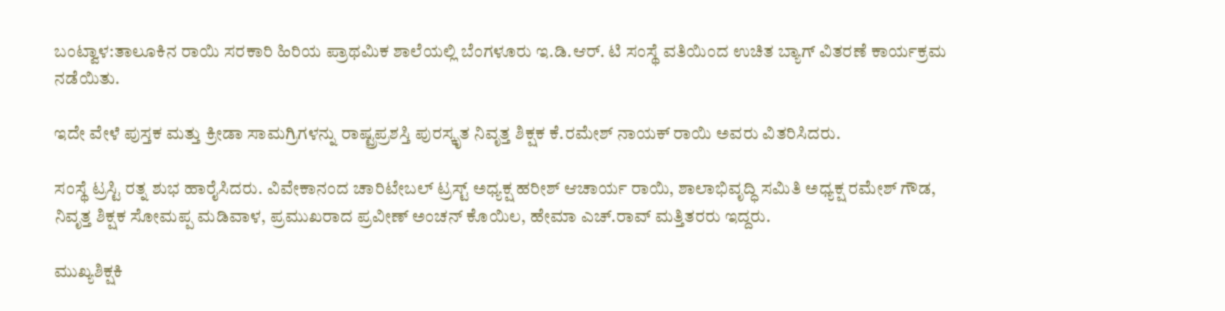ಬಂಟ್ವಾಳ:ತಾಲೂಕಿನ ರಾಯಿ ಸರಕಾರಿ ಹಿರಿಯ ಪ್ರಾಥಮಿಕ ಶಾಲೆಯಲ್ಲಿ ಬೆಂಗಳೂರು ಇ.ಡಿ.ಆರ್. ಟಿ ಸಂಸ್ಥೆ ವತಿಯಿಂದ ಉಚಿತ ಬ್ಯಾಗ್ ವಿತರಣೆ ಕಾರ್ಯಕ್ರಮ  ನಡೆಯಿತು.

ಇದೇ ವೇಳೆ ಪುಸ್ತಕ ಮತ್ತು ಕ್ರೀಡಾ ಸಾಮಗ್ರಿಗಳನ್ನು ರಾಷ್ಟ್ರಪ್ರಶಸ್ತಿ ಪುರಸ್ಕೃತ ನಿವೃತ್ತ ಶಿಕ್ಷಕ ಕೆ.ರಮೇಶ್ ನಾಯಕ್ ರಾಯಿ ಅವರು ವಿತರಿಸಿದರು.

ಸಂಸ್ಥೆ ಟ್ರಸ್ಟಿ ರತ್ನ ಶುಭ ಹಾರೈಸಿದರು. ವಿವೇಕಾನಂದ ಚಾರಿಟೇಬಲ್ ಟ್ರಸ್ಟ್ ಅಧ್ಯಕ್ಷ ಹರೀಶ್ ಆಚಾರ್ಯ ರಾಯಿ, ಶಾಲಾಭಿವೃದ್ಧಿ ಸಮಿತಿ ಅಧ್ಯಕ್ಷ ರಮೇಶ್ ಗೌಡ, ನಿವೃತ್ತ ಶಿಕ್ಷಕ ಸೋಮಪ್ಪ ಮಡಿವಾಳ, ಪ್ರಮುಖರಾದ ಪ್ರವೀಣ್ ಅಂಚನ್ ಕೊಯಿಲ, ಹೇಮಾ ಎಚ್.ರಾವ್ ಮತ್ತಿತರರು ಇದ್ದರು.

ಮುಖ್ಯಶಿಕ್ಷಕಿ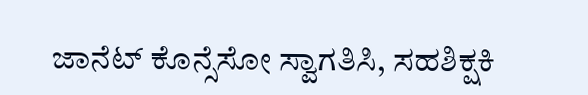ಜಾನೆಟ್ ಕೊನ್ಸೆಸೋ ಸ್ವಾಗತಿಸಿ, ಸಹಶಿಕ್ಷಕಿ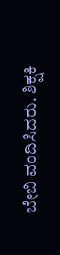ಬೇಬಿ ವಂದಿಸಿದರು. ಶಿಕ್ಷಕಿ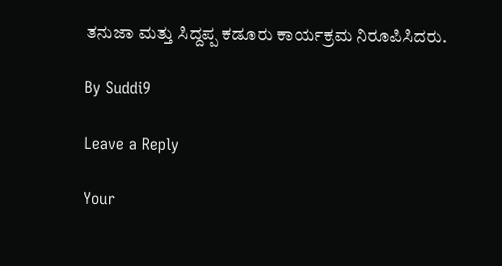ತನುಜಾ ಮತ್ತು ಸಿದ್ದಪ್ಪ ಕಡೂರು ಕಾರ್ಯಕ್ರಮ ನಿರೂಪಿಸಿದರು.

By Suddi9

Leave a Reply

Your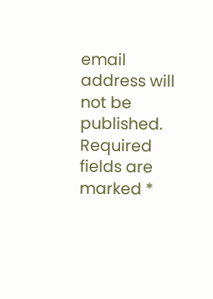email address will not be published. Required fields are marked *